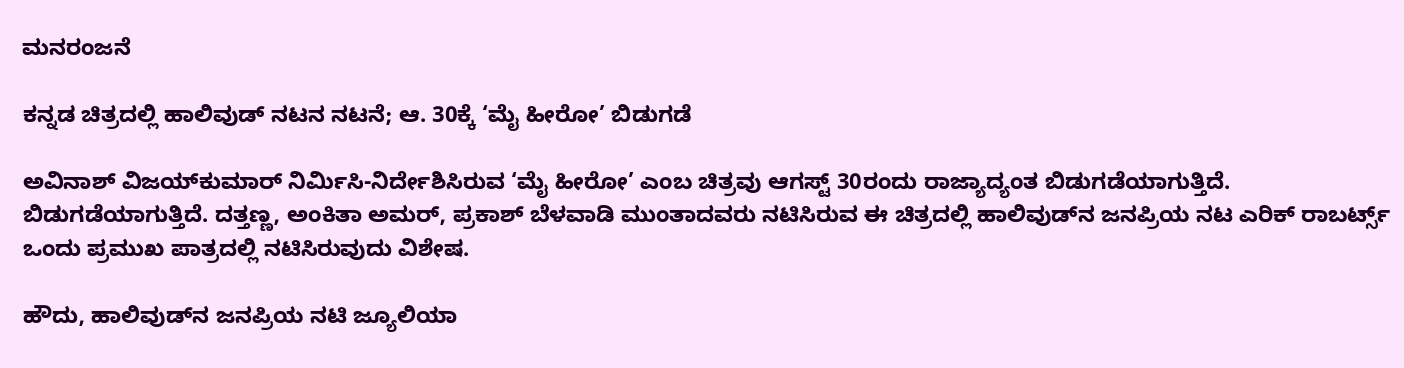ಮನರಂಜನೆ

ಕನ್ನಡ ಚಿತ್ರದಲ್ಲಿ ಹಾಲಿವುಡ್ ನಟನ ನಟನೆ; ಆ. 30ಕ್ಕೆ ‘ಮೈ ಹೀರೋ’ ಬಿಡುಗಡೆ

ಅವಿನಾಶ್‍ ವಿಜಯ್‍ಕುಮಾರ್ ನಿರ್ಮಿಸಿ-ನಿರ್ದೇಶಿಸಿರುವ ‘ಮೈ ಹೀರೋ’ ಎಂಬ ಚಿತ್ರವು ಆಗಸ್ಟ್ 30ರಂದು ರಾಜ್ಯಾದ್ಯಂತ ಬಿಡುಗಡೆಯಾಗುತ್ತಿದೆ. ಬಿಡುಗಡೆಯಾಗುತ್ತಿದೆ. ದತ್ತಣ್ಣ, ಅಂಕಿತಾ ಅಮರ್‍, ಪ್ರಕಾಶ್ ಬೆಳವಾಡಿ ಮುಂತಾದವರು ನಟಿಸಿರುವ ಈ ಚಿತ್ರದಲ್ಲಿ ಹಾಲಿವುಡ್‍ನ ಜನಪ್ರಿಯ ನಟ ಎರಿಕ್ ರಾಬರ್ಟ್ಸ್ ಒಂದು ಪ್ರಮುಖ ಪಾತ್ರದಲ್ಲಿ ನಟಿಸಿರುವುದು ವಿಶೇಷ.

ಹೌದು, ಹಾಲಿವುಡ್‍ನ ಜನಪ್ರಿಯ ನಟಿ ಜ್ಯೂಲಿಯಾ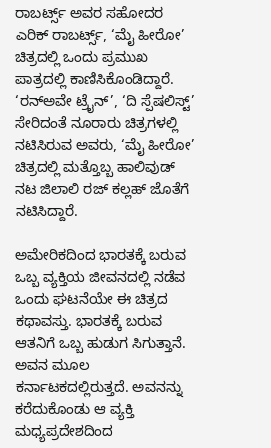ರಾಬರ್ಟ್ಸ್ ಅವರ ಸಹೋದರ ಎರಿಕ್‍ ರಾಬರ್ಟ್ಸ್, ‘ಮೈ ಹೀರೋ’ ಚಿತ್ರದಲ್ಲಿ ಒಂದು ಪ್ರಮುಖ ಪಾತ್ರದಲ್ಲಿ ಕಾಣಿಸಿಕೊಂಡಿದ್ದಾರೆ. ‘ರನ್‍ಅವೇ ಟ್ರೈನ್‍’, ‘ದಿ ಸ್ಪೆಷಲಿಸ್ಟ್’ ಸೇರಿದಂತೆ ನೂರಾರು ಚಿತ್ರಗಳಲ್ಲಿ ನಟಿಸಿರುವ ಅವರು, ‘ಮೈ ಹೀರೋ’ ಚಿತ್ರದಲ್ಲಿ ಮತ್ತೊಬ್ಬ ಹಾಲಿವುಡ್‍ ನಟ ಜಿಲಾಲಿ ರಜ್ ಕಲ್ಲಹ್ ಜೊತೆಗೆ ನಟಿಸಿದ್ದಾರೆ.

ಅಮೇರಿಕದಿಂದ ಭಾರತಕ್ಕೆ ಬರುವ ಒಬ್ಬ ವ್ಯಕ್ತಿಯ ಜೀವನದಲ್ಲಿ ನಡೆವ ಒಂದು ಘಟನೆಯೇ ಈ ಚಿತ್ರದ ಕಥಾವಸ್ತು. ಭಾರತಕ್ಕೆ ಬರುವ ಆತನಿಗೆ ಒಬ್ಬ ಹುಡುಗ ಸಿಗುತ್ತಾನೆ. ಅವನ ಮೂಲ ಕರ್ನಾಟಕದಲ್ಲಿರುತ್ತದೆ. ಅವನನ್ನು ಕರೆದುಕೊಂಡು ಆ ವ್ಯಕ್ತಿ ಮಧ್ಯಪ್ರದೇಶದಿಂದ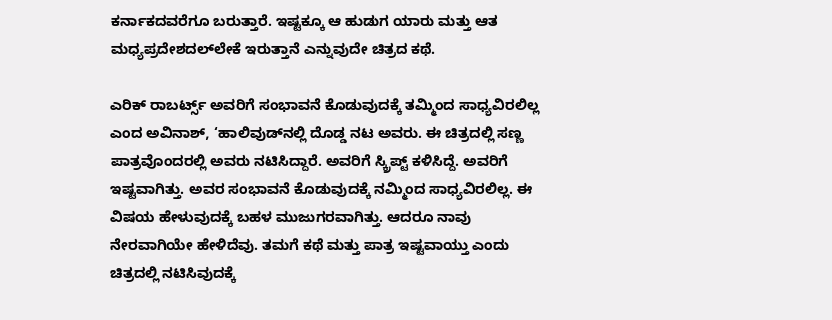ಕರ್ನಾಕದವರೆಗೂ ಬರುತ್ತಾರೆ. ಇಷ್ಟಕ್ಕೂ ಆ ಹುಡುಗ ಯಾರು ಮತ್ತು ಆತ ಮಧ್ಯಪ್ರದೇಶದಲ್‍ಲೇಕೆ ಇರುತ್ತಾನೆ ಎನ್ನುವುದೇ ಚಿತ್ರದ ಕಥೆ.

ಎರಿಕ್‍ ರಾಬರ್ಟ್ಸ್ ಅವರಿಗೆ ಸಂಭಾವನೆ ಕೊಡುವುದಕ್ಕೆ ತಮ್ಮಿಂದ ಸಾಧ್ಯವಿರಲಿಲ್ಲ ಎಂದ ಅವಿನಾಶ್‍, ‘ಹಾಲಿವುಡ್‍ನಲ್ಲಿ ದೊಡ್ಡ ನಟ ಅವರು. ಈ ಚಿತ್ರದಲ್ಲಿ ಸಣ್ಣ ಪಾತ್ರವೊಂದರಲ್ಲಿ ಅವರು ನಟಿಸಿದ್ದಾರೆ. ಅವರಿಗೆ ಸ್ಕ್ರಿಪ್ಟ್ ಕಳಿಸಿದ್ದೆ. ಅವರಿಗೆ ಇಷ್ಟವಾಗಿತ್ತು. ಅವರ ಸಂಭಾವನೆ ಕೊಡುವುದಕ್ಕೆ ನಮ್ಮಿಂದ ಸಾಧ್ಯವಿರಲಿಲ್ಲ. ಈ ವಿಷಯ ಹೇಳುವುದಕ್ಕೆ ಬಹಳ ಮುಜುಗರವಾಗಿತ್ತು. ಆದರೂ ನಾವು ನೇರವಾಗಿಯೇ ಹೇಳಿದೆವು. ತಮಗೆ ಕಥೆ ಮತ್ತು ಪಾತ್ರ ಇಷ್ಟವಾಯ್ತು ಎಂದು ಚಿತ್ರದಲ್ಲಿ ನಟಿಸಿವುದಕ್ಕೆ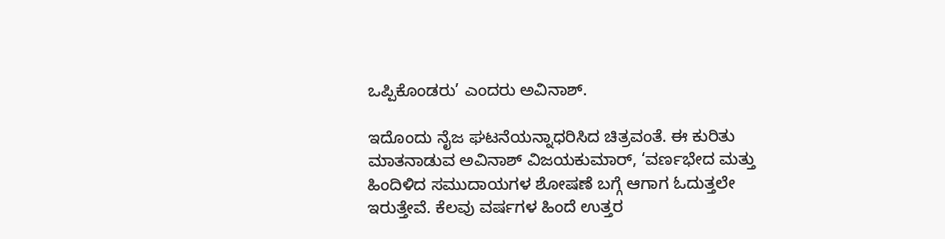ಒಪ್ಪಿಕೊಂಡರು’ ಎಂದರು ಅವಿನಾಶ್‍.

ಇದೊಂದು ನೈಜ ಘಟನೆಯನ್ನಾಧರಿಸಿದ ಚಿತ್ರವಂತೆ. ಈ ಕುರಿತು ಮಾತನಾಡುವ ಅವಿನಾಶ್ ವಿಜಯಕುಮಾರ್, ‘ವರ್ಣಭೇದ ಮತ್ತು ಹಿಂದಿಳಿದ ಸಮುದಾಯಗಳ ಶೋಷಣೆ ಬಗ್ಗೆ ಆಗಾಗ ಓದುತ್ತಲೇ ಇರುತ್ತೇವೆ. ಕೆಲವು ವರ್ಷಗಳ ಹಿಂದೆ ಉತ್ತರ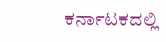ಕರ್ನಾಟಕದಲ್ಲಿ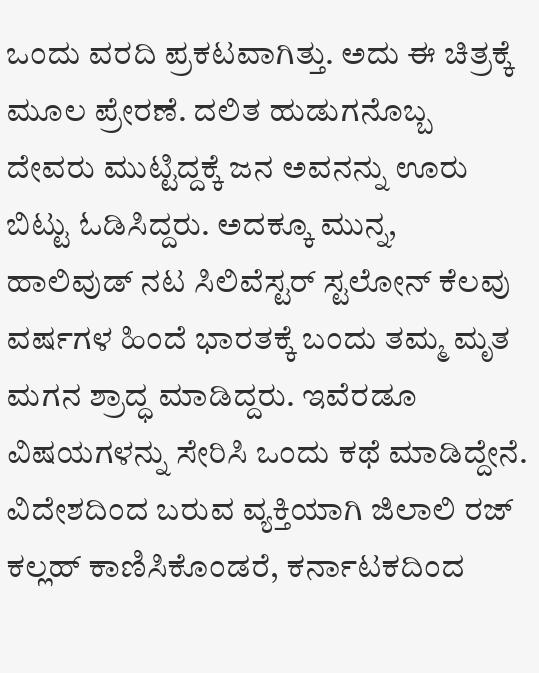ಒಂದು ವರದಿ ಪ್ರಕಟವಾಗಿತ್ತು. ಅದು ಈ ಚಿತ್ರಕ್ಕೆ ಮೂಲ ಪ್ರೇರಣೆ. ದಲಿತ ಹುಡುಗನೊಬ್ಬ ದೇವರು ಮುಟ್ಟಿದ್ದಕ್ಕೆ ಜನ ಅವನನ್ನು ಊರು ಬಿಟ್ಟು ಓಡಿಸಿದ್ದರು. ಅದಕ್ಕೂ ಮುನ್ನ, ಹಾಲಿವುಡ್‍ ನಟ ಸಿಲಿವೆಸ್ಟರ್ ಸ್ಟಲೋನ್ ಕೆಲವು ವರ್ಷಗಳ ಹಿಂದೆ ಭಾರತಕ್ಕೆ ಬಂದು ತಮ್ಮ ಮೃತ ಮಗನ ಶ್ರಾದ್ಧ ಮಾಡಿದ್ದರು. ಇವೆರಡೂ ವಿಷಯಗಳನ್ನು ಸೇರಿಸಿ ಒಂದು ಕಥೆ ಮಾಡಿದ್ದೇನೆ. ವಿದೇಶದಿಂದ ಬರುವ ವ್ಯಕ್ತಿಯಾಗಿ ಜಿಲಾಲಿ ರಜ್ ಕಲ್ಲಹ್ ಕಾಣಿಸಿಕೊಂಡರೆ, ಕರ್ನಾಟಕದಿಂದ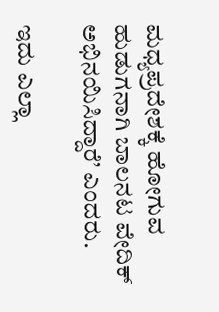ಮಧ್ಯಪ್ರದೇಶಕ್ಕೆ ಹೋಗುವ ಹುಡುಗನಾಗಿ ಬಾಲನಟ ವೇದಿಕ್‍ ಅಭಿನಯಿಸಿದ್ದಾರೆ’ ಎಂದರು.

ಇದು ಎಲ್ಲಾ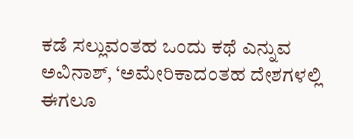ಕಡೆ ಸಲ್ಲುವಂತಹ ಒಂದು ಕಥೆ ಎನ್ನುವ ಅವಿನಾಶ್‍, ‘ಅಮೇರಿಕಾದಂತಹ ದೇಶಗಳಲ್ಲಿ ಈಗಲೂ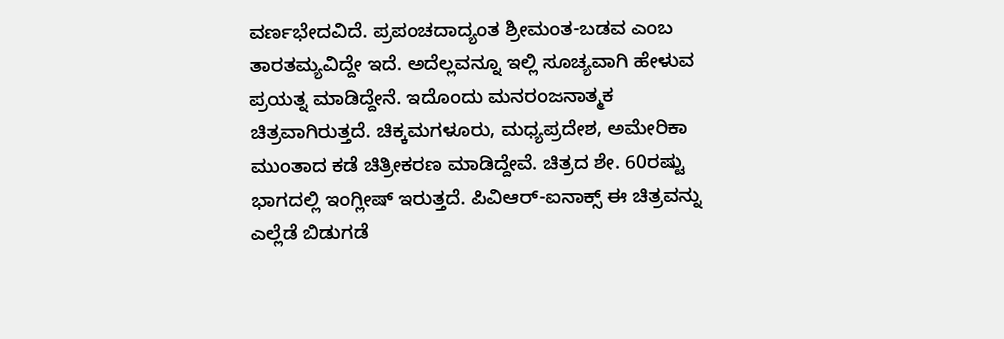ವರ್ಣಭೇದವಿದೆ. ಪ್ರಪಂಚದಾದ್ಯಂತ ಶ್ರೀಮಂತ-ಬಡವ ಎಂಬ ತಾರತಮ್ಯವಿದ್ದೇ ಇದೆ. ಅದೆಲ್ಲವನ್ನೂ ಇಲ್ಲಿ ಸೂಚ್ಯವಾಗಿ ಹೇಳುವ ಪ್ರಯತ್ನ ಮಾಡಿದ್ದೇನೆ. ಇದೊಂದು ಮನರಂಜನಾತ್ಮಕ ಚಿತ್ರವಾಗಿರುತ್ತದೆ. ಚಿಕ್ಕಮಗಳೂರು, ಮಧ್ಯಪ್ರದೇಶ, ಅಮೇರಿಕಾ ಮುಂತಾದ ಕಡೆ ಚಿತ್ರೀಕರಣ ಮಾಡಿದ್ದೇವೆ. ಚಿತ್ರದ ಶೇ. 60ರಷ್ಟು ಭಾಗದಲ್ಲಿ ಇಂಗ್ಲೀಷ್‍ ಇರುತ್ತದೆ. ಪಿವಿಆರ್‍-ಐನಾಕ್ಸ್ ಈ ಚಿತ್ರವನ್ನು ಎಲ್ಲೆಡೆ ಬಿಡುಗಡೆ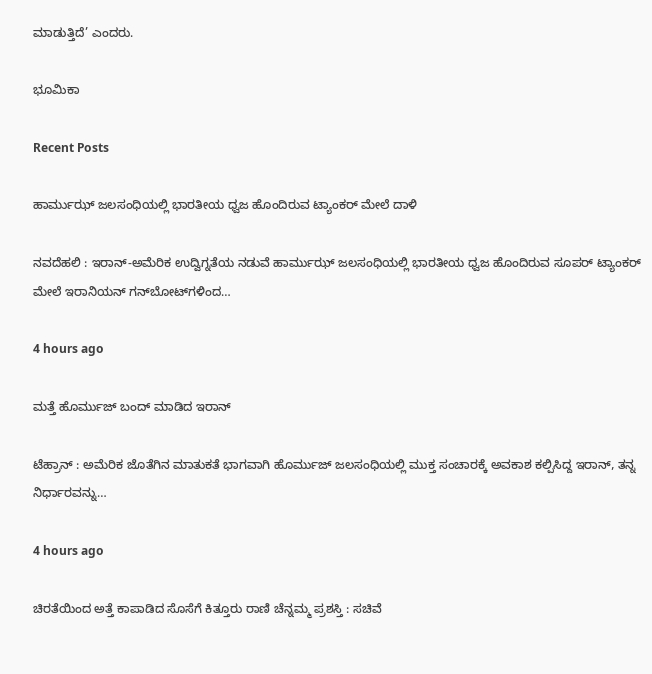ಮಾಡುತ್ತಿದೆ’ ಎಂದರು.

ಭೂಮಿಕಾ

Recent Posts

ಹಾರ್ಮುಝ್ ಜಲಸಂಧಿಯಲ್ಲಿ ಭಾರತೀಯ ಧ್ವಜ ಹೊಂದಿರುವ ಟ್ಯಾಂಕರ್ ಮೇಲೆ ದಾಳಿ

ನವದೆಹಲಿ : ಇರಾನ್-ಅಮೆರಿಕ ಉದ್ವಿಗ್ನತೆಯ ನಡುವೆ ಹಾರ್ಮುಝ್ ಜಲಸಂಧಿಯಲ್ಲಿ ಭಾರತೀಯ ಧ್ವಜ ಹೊಂದಿರುವ ಸೂಪರ್ ಟ್ಯಾಂಕರ್ ಮೇಲೆ ಇರಾನಿಯನ್ ಗನ್‌ಬೋಟ್‌ಗಳಿಂದ…

4 hours ago

ಮತ್ತೆ ಹೊರ್ಮುಜ್‌ ಬಂದ್‌ ಮಾಡಿದ ಇರಾನ್‌

ಟೆಹ್ರಾನ್ : ಅಮೆರಿಕ ಜೊತೆಗಿನ ಮಾತುಕತೆ ಭಾಗವಾಗಿ ಹೊರ್ಮುಜ್‌ ಜಲಸಂಧಿಯಲ್ಲಿ ಮುಕ್ತ ಸಂಚಾರಕ್ಕೆ ಅವಕಾಶ ಕಲ್ಪಿಸಿದ್ದ ಇರಾನ್‌, ತನ್ನ ನಿರ್ಧಾರವನ್ನು…

4 hours ago

ಚಿರತೆಯಿಂದ ಅತ್ತೆ ಕಾಪಾಡಿದ ಸೊಸೆಗೆ ಕಿತ್ತೂರು ರಾಣಿ ಚೆನ್ನಮ್ಮ ಪ್ರಶಸ್ತಿ : ಸಚಿವೆ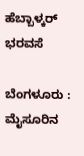ಹೆಬ್ಬಾಳ್ಕರ್‌ ಭರವಸೆ

ಬೆಂಗಳೂರು : ಮೈಸೂರಿನ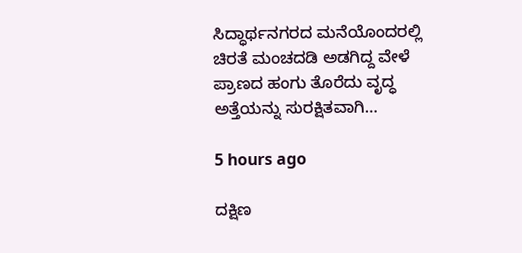ಸಿದ್ಧಾರ್ಥನಗರದ ಮನೆಯೊಂದರಲ್ಲಿ ಚಿರತೆ ಮಂಚದಡಿ ಅಡಗಿದ್ದ ವೇಳೆ ಪ್ರಾಣದ ಹಂಗು ತೊರೆದು ವೃದ್ಧ ಅತ್ತೆಯನ್ನು ಸುರಕ್ಷಿತವಾಗಿ…

5 hours ago

ದಕ್ಷಿಣ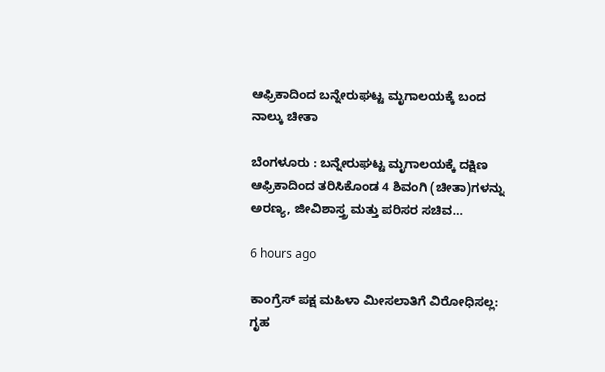ಆಫ್ರಿಕಾದಿಂದ ಬನ್ನೇರುಘಟ್ಟ ಮೃಗಾಲಯಕ್ಕೆ ಬಂದ ನಾಲ್ಕು ಚೀತಾ

ಬೆಂಗಳೂರು : ಬನ್ನೇರುಘಟ್ಟ ಮೃಗಾಲಯಕ್ಕೆ ದಕ್ಷಿಣ ಆಫ್ರಿಕಾದಿಂದ ತರಿಸಿಕೊಂಡ 4 ಶಿವಂಗಿ (ಚೀತಾ)ಗಳನ್ನು ಅರಣ್ಯ, ಜೀವಿಶಾಸ್ತ್ರ ಮತ್ತು ಪರಿಸರ ಸಚಿವ…

6 hours ago

ಕಾಂಗ್ರೆಸ್ ಪಕ್ಷ ಮಹಿಳಾ ಮೀಸಲಾತಿಗೆ ವಿರೋಧಿಸಲ್ಲ: ಗೃಹ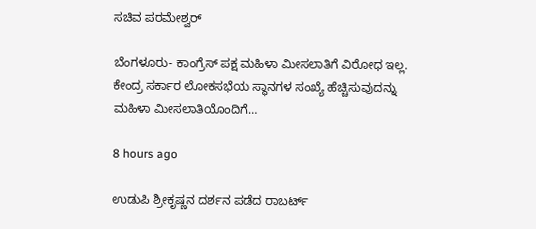ಸಚಿವ ಪರಮೇಶ್ವರ್

ಬೆಂಗಳೂರು- ಕಾಂಗ್ರೆಸ್ ಪಕ್ಷ ಮಹಿಳಾ ಮೀಸಲಾತಿಗೆ ವಿರೋಧ ಇಲ್ಲ. ಕೇಂದ್ರ ಸರ್ಕಾರ ಲೋಕಸಭೆಯ ಸ್ಥಾನಗಳ ಸಂಖ್ಯೆ ಹೆಚ್ಚಿಸುವುದನ್ನು ಮಹಿಳಾ ಮೀಸಲಾತಿಯೊಂದಿಗೆ…

8 hours ago

ಉಡುಪಿ ಶ್ರೀಕೃಷ್ಣನ ದರ್ಶನ ಪಡೆದ ರಾಬರ್ಟ್‌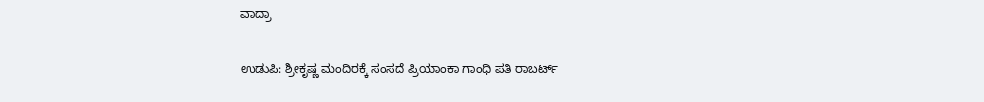ವಾದ್ರಾ

ಉಡುಪಿ: ಶ್ರೀಕೃಷ್ಣ ಮಂದಿರಕ್ಕೆ ಸಂಸದೆ ಪ್ರಿಯಾಂಕಾ ಗಾಂಧಿ ಪತಿ ರಾಬರ್ಟ್‌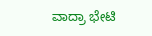ವಾದ್ರಾ ಭೇಟಿ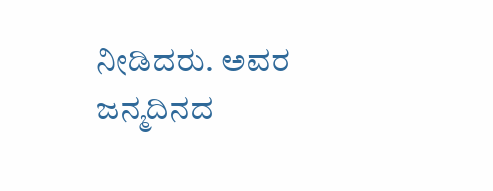ನೀಡಿದರು. ಅವರ ಜನ್ಮದಿನದ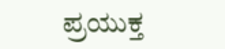ಪ್ರಯುಕ್ತ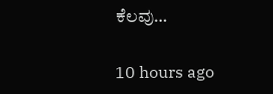ಕೆಲವು…

10 hours ago